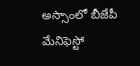అస్సాంలో బీజేపీ మేనిఫెస్టో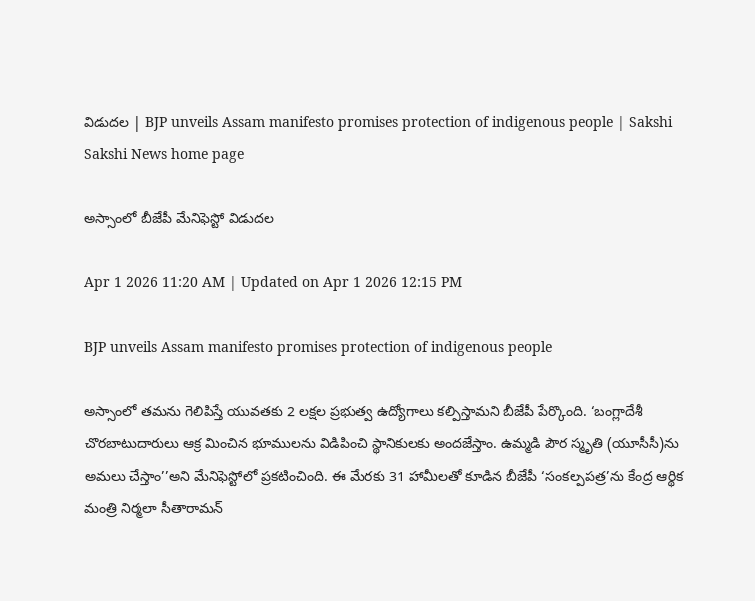విడుదల | BJP unveils Assam manifesto promises protection of indigenous people | Sakshi
Sakshi News home page

అస్సాంలో బీజేపీ మేనిఫెస్టో విడుదల

Apr 1 2026 11:20 AM | Updated on Apr 1 2026 12:15 PM

BJP unveils Assam manifesto promises protection of indigenous people

అస్సాంలో తమను గెలిపిస్తే యువతకు 2 లక్షల ప్రభుత్వ ఉద్యోగాలు కల్పిస్తామని బీజేపీ పేర్కొంది. ‘బంగ్లాదేశీ చొరబాటుదారులు ఆక్ర మించిన భూములను విడిపించి స్థానికులకు అందజేస్తాం. ఉమ్మడి పౌర స్మృతి (యూసీసీ)ను అమలు చేస్తాం’’అని మేనిఫెస్టోలో ప్రకటించింది. ఈ మేరకు 31 హామీలతో కూడిన బీజేపీ ‘సంకల్పపత్ర’ను కేంద్ర ఆర్థిక మంత్రి నిర్మలా సీతారామన్‌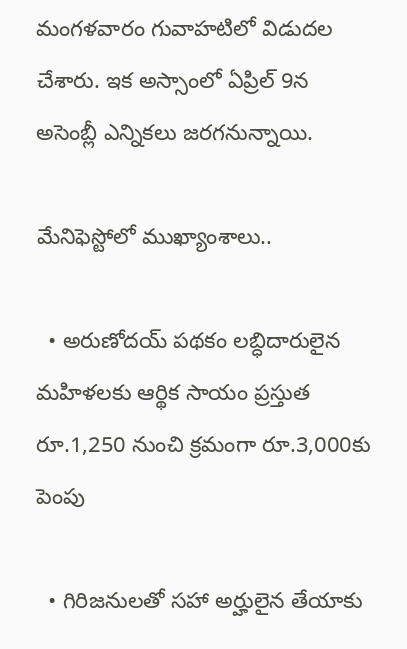మంగళవారం గువాహటిలో విడుదల చేశారు. ఇక అస్సాంలో ఏప్రిల్‌ 9న అసెంబ్లీ ఎన్నికలు జరగనున్నాయి.

మేనిఫెస్టోలో ముఖ్యాంశాలు..

  • అరుణోదయ్‌ పథకం లబ్ధిదారులైన మహిళలకు ఆర్థిక సాయం ప్రస్తుత రూ.1,250 నుంచి క్రమంగా రూ.3,000కు పెంపు

  • గిరిజనులతో సహా అర్హులైన తేయాకు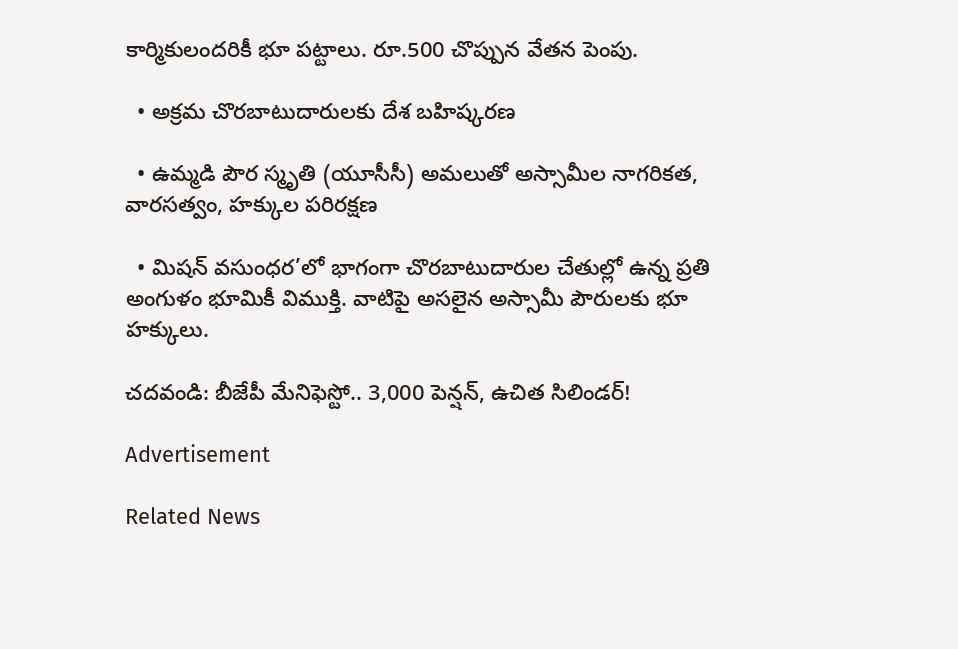కార్మికులందరికీ భూ పట్టాలు. రూ.500 చొప్పున వేతన పెంపు.

  • అక్రమ చొరబాటుదారులకు దేశ బహిష్కరణ

  • ఉమ్మడి పౌర స్మృతి (యూసీసీ) అమలుతో అస్సామీల నాగరికత, వారసత్వం, హక్కుల పరిరక్షణ

  • మిషన్‌ వసుంధర’లో భాగంగా చొరబాటుదారుల చేతుల్లో ఉన్న ప్రతి అంగుళం భూమికీ విముక్తి. వాటిపై అసలైన అస్సామీ పౌరులకు భూ హక్కులు.

చదవండి: బీజేపీ మేనిఫెస్టో.. 3,000 పెన్షన్‌, ఉచిత సిలిండర్‌!

Advertisement

Related News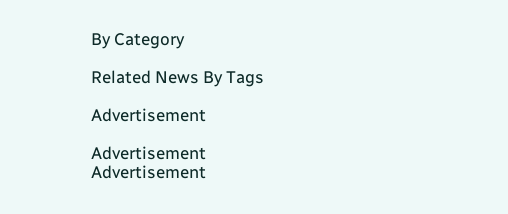By Category

Related News By Tags

Advertisement

Advertisement
Advertisement